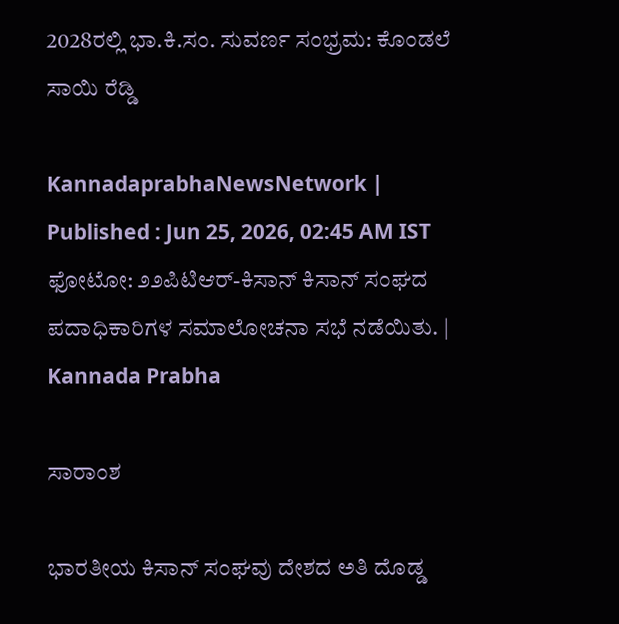2028ರಲ್ಲಿ ಭಾ.ಕಿ.ಸಂ. ಸುವರ್ಣ ಸಂಭ್ರಮ: ಕೊಂಡಲೆ ಸಾಯಿ ರೆಡ್ಡಿ

KannadaprabhaNewsNetwork |
Published : Jun 25, 2026, 02:45 AM IST
ಫೋಟೋ: ೨೨ಪಿಟಿಆರ್-ಕಿಸಾನ್ ಕಿಸಾನ್ ಸಂಘದ ಪದಾಧಿಕಾರಿಗಳ ಸಮಾಲೋಚನಾ ಸಭೆ ನಡೆಯಿತು. | Kannada Prabha

ಸಾರಾಂಶ

ಭಾರತೀಯ ಕಿಸಾನ್ ಸಂಘವು ದೇಶದ ಅತಿ ದೊಡ್ಡ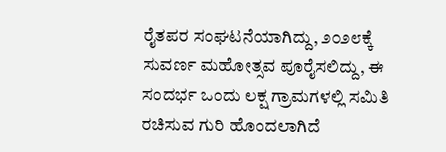ರೈತಪರ ಸಂಘಟನೆಯಾಗಿದ್ದು, ೨೦೨೮ಕ್ಕೆ ಸುವರ್ಣ ಮಹೋತ್ಸವ ಪೂರೈಸಲಿದ್ದು, ಈ ಸಂದರ್ಭ ಒಂದು ಲಕ್ಷ ಗ್ರಾಮಗಳಲ್ಲಿ ಸಮಿತಿ ರಚಿಸುವ ಗುರಿ ಹೊಂದಲಾಗಿದೆ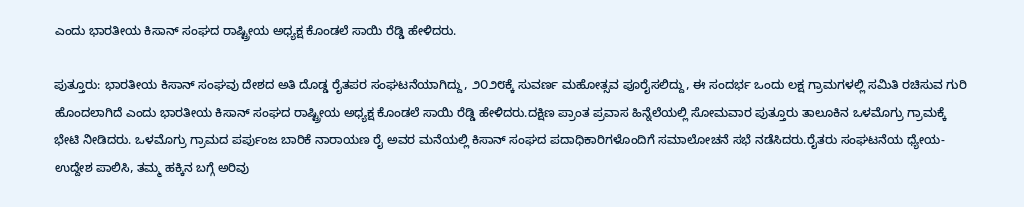ಎಂದು ಭಾರತೀಯ ಕಿಸಾನ್ ಸಂಘದ ರಾಷ್ಟ್ರೀಯ ಅಧ್ಯಕ್ಷ ಕೊಂಡಲೆ ಸಾಯಿ ರೆಡ್ಡಿ ಹೇಳಿದರು.

ಪುತ್ತೂರು: ಭಾರತೀಯ ಕಿಸಾನ್ ಸಂಘವು ದೇಶದ ಅತಿ ದೊಡ್ಡ ರೈತಪರ ಸಂಘಟನೆಯಾಗಿದ್ದು, ೨೦೨೮ಕ್ಕೆ ಸುವರ್ಣ ಮಹೋತ್ಸವ ಪೂರೈಸಲಿದ್ದು, ಈ ಸಂದರ್ಭ ಒಂದು ಲಕ್ಷ ಗ್ರಾಮಗಳಲ್ಲಿ ಸಮಿತಿ ರಚಿಸುವ ಗುರಿ ಹೊಂದಲಾಗಿದೆ ಎಂದು ಭಾರತೀಯ ಕಿಸಾನ್ ಸಂಘದ ರಾಷ್ಟ್ರೀಯ ಅಧ್ಯಕ್ಷ ಕೊಂಡಲೆ ಸಾಯಿ ರೆಡ್ಡಿ ಹೇಳಿದರು.ದಕ್ಷಿಣ ಪ್ರಾಂತ ಪ್ರವಾಸ ಹಿನ್ನೆಲೆಯಲ್ಲಿ ಸೋಮವಾರ ಪುತ್ತೂರು ತಾಲೂಕಿನ ಒಳಮೊಗ್ರು ಗ್ರಾಮಕ್ಕೆ ಭೇಟಿ ನೀಡಿದರು. ಒಳಮೊಗ್ರು ಗ್ರಾಮದ ಪರ್ಪುಂಜ ಬಾರಿಕೆ ನಾರಾಯಣ ರೈ ಅವರ ಮನೆಯಲ್ಲಿ ಕಿಸಾನ್ ಸಂಘದ ಪದಾಧಿಕಾರಿಗಳೊಂದಿಗೆ ಸಮಾಲೋಚನೆ ಸಭೆ ನಡೆಸಿದರು.ರೈತರು ಸಂಘಟನೆಯ ಧ್ಯೇಯ-ಉದ್ದೇಶ ಪಾಲಿಸಿ, ತಮ್ಮ ಹಕ್ಕಿನ ಬಗ್ಗೆ ಅರಿವು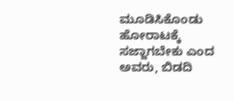ಮೂಡಿಸಿಕೊಂಡು ಹೋರಾಟಕ್ಕೆ ಸಜ್ಜಾಗಬೇಕು ಎಂದ ಅವರು, ಬಿಡದಿ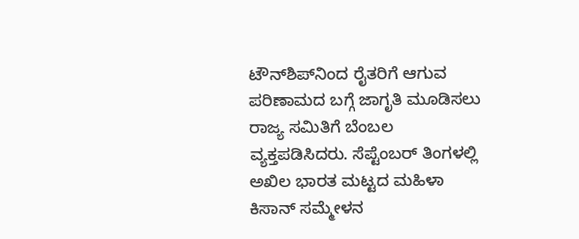ಟೌನ್‌ಶಿಪ್‌ನಿಂದ ರೈತರಿಗೆ ಆಗುವ ಪರಿಣಾಮದ ಬಗ್ಗೆ ಜಾಗೃತಿ ಮೂಡಿಸಲು ರಾಜ್ಯ ಸಮಿತಿಗೆ ಬೆಂಬಲ ವ್ಯಕ್ತಪಡಿಸಿದರು. ಸೆಪ್ಟೆಂಬರ್ ತಿಂಗಳಲ್ಲಿ ಅಖಿಲ ಭಾರತ ಮಟ್ಟದ ಮಹಿಳಾ ಕಿಸಾನ್ ಸಮ್ಮೇಳನ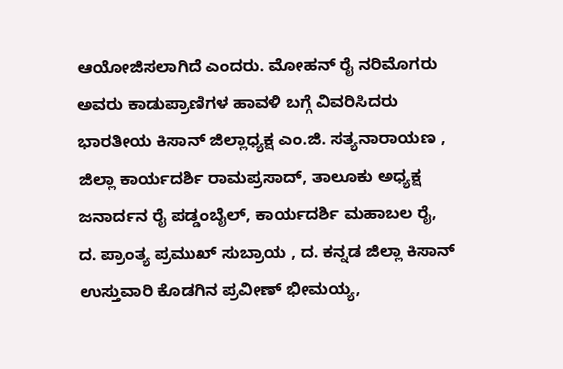ಆಯೋಜಿಸಲಾಗಿದೆ ಎಂದರು. ಮೋಹನ್ ರೈ ನರಿಮೊಗರು ಅವರು ಕಾಡುಪ್ರಾಣಿಗಳ ಹಾವಳಿ ಬಗ್ಗೆ ವಿವರಿಸಿದರು ಭಾರತೀಯ ಕಿಸಾನ್ ಜಿಲ್ಲಾಧ್ಯಕ್ಷ ಎಂ.ಜಿ. ಸತ್ಯನಾರಾಯಣ , ಜಿಲ್ಲಾ ಕಾರ್ಯದರ್ಶಿ ರಾಮಪ್ರಸಾದ್, ತಾಲೂಕು ಅಧ್ಯಕ್ಷ ಜನಾರ್ದನ ರೈ ಪಡ್ಡಂಬೈಲ್, ಕಾರ್ಯದರ್ಶಿ ಮಹಾಬಲ ರೈ, ದ. ಪ್ರಾಂತ್ಯ ಪ್ರಮುಖ್ ಸುಬ್ರಾಯ , ದ. ಕನ್ನಡ ಜಿಲ್ಲಾ ಕಿಸಾನ್ ಉಸ್ತುವಾರಿ ಕೊಡಗಿನ ಪ್ರವೀಣ್ ಭೀಮಯ್ಯ,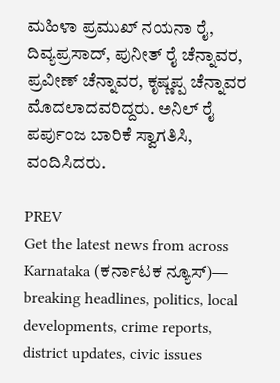ಮಹಿಳಾ ಪ್ರಮುಖ್ ನಯನಾ ರೈ, ದಿವ್ಯಪ್ರಸಾದ್, ಪುನೀತ್ ರೈ ಚೆನ್ನಾವರ, ಪ್ರವೀಣ್ ಚೆನ್ನಾವರ, ಕೃಷ್ಣಪ್ಪ ಚೆನ್ನಾವರ ಮೊದಲಾದವರಿದ್ದರು. ಅನಿಲ್ ರೈ ಪರ್ಪುಂಜ ಬಾರಿಕೆ ಸ್ವಾಗತಿಸಿ, ವಂದಿಸಿದರು.

PREV
Get the latest news from across Karnataka (ಕರ್ನಾಟಕ ನ್ಯೂಸ್)— breaking headlines, politics, local developments, crime reports, district updates, civic issues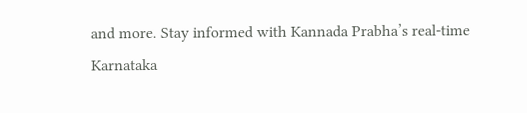and more. Stay informed with Kannada Prabha’s real‑time Karnataka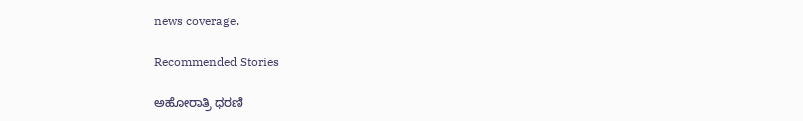news coverage.

Recommended Stories

ಅಹೋರಾತ್ರಿ ಧರಣಿ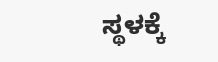ಸ್ಥಳಕ್ಕೆ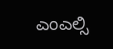ಎಂಎಲ್ಸಿ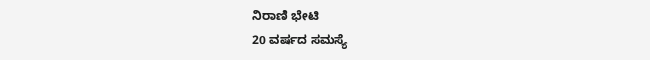ನಿರಾಣಿ ಭೇಟಿ
20 ವರ್ಷದ ಸಮಸ್ಯೆ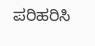ಪರಿಹರಿಸಿ